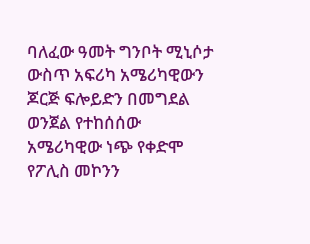ባለፈው ዓመት ግንቦት ሚኒሶታ ውስጥ አፍሪካ አሜሪካዊውን ጆርጅ ፍሎይድን በመግደል ወንጀል የተከሰሰው አሜሪካዊው ነጭ የቀድሞ የፖሊስ መኮንን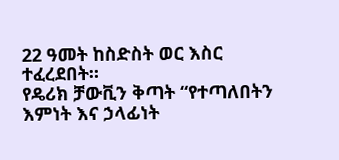22 ዓመት ከስድስት ወር እስር ተፈረደበት።
የዴሪክ ቻውቪን ቅጣት “የተጣለበትን እምነት እና ኃላፊነት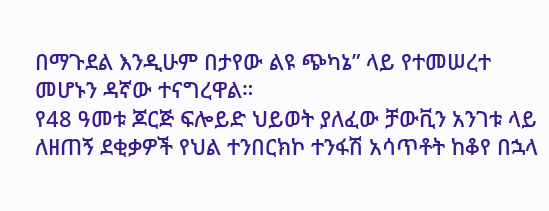በማጉደል እንዲሁም በታየው ልዩ ጭካኔ” ላይ የተመሠረተ መሆኑን ዳኛው ተናግረዋል።
የ48 ዓመቱ ጆርጅ ፍሎይድ ህይወት ያለፈው ቻውቪን አንገቱ ላይ ለዘጠኝ ደቂቃዎች የህል ተንበርክኮ ተንፋሽ አሳጥቶት ከቆየ በኋላ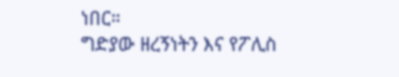ነበር።
ግድያው ዘረኝነትን እና የፖሊስ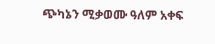ጭካኔን ሚቃወሙ ዓለም አቀፍ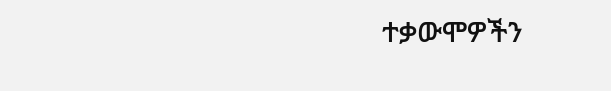ተቃውሞዎችን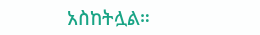አስከትሏል።